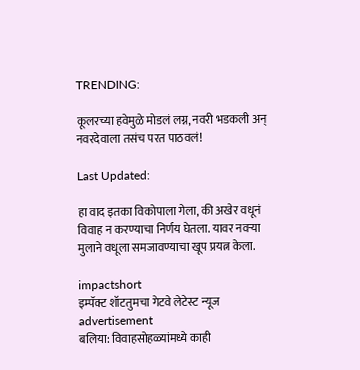TRENDING:

कूलरच्या हवेमुळे मोडलं लग्न, नवरी भडकली अन् नवरदेवाला तसंच परत पाठवलं!

Last Updated:

हा वाद इतका विकोपाला गेला, की अखेर वधूनं विवाह न करण्याचा निर्णय घेतला. यावर नवऱ्या मुलाने वधूला समजावण्याचा खूप प्रयत्न केला.

impactshort
इम्पॅक्ट शॉटतुमचा गेटवे लेटेस्ट न्यूज
advertisement
बलिया: विवाहसोहळ्यांमध्ये काही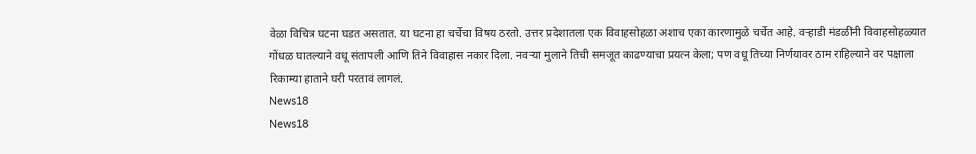वेळा विचित्र घटना घडत असतात. या घटना हा चर्चेचा विषय ठरतो. उत्तर प्रदेशातला एक विवाहसोहळा अशाच एका कारणामुळे चर्चेत आहे. वऱ्हाडी मंडळींनी विवाहसोहळ्यात गोंधळ घातल्याने वधू संतापली आणि तिने विवाहास नकार दिला. नवऱ्या मुलाने तिची समजूत काढण्याचा प्रयत्न केला; पण वधू तिच्या निर्णयावर ठाम राहिल्याने वर पक्षाला रिकाम्या हाताने घरी परतावं लागलं.
News18
News18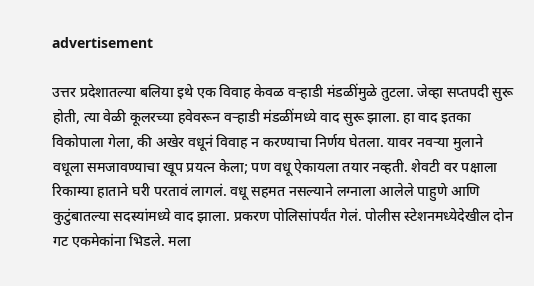advertisement

उत्तर प्रदेशातल्या बलिया इथे एक विवाह केवळ वऱ्हाडी मंडळींमुळे तुटला. जेव्हा सप्तपदी सुरू होती, त्या वेळी कूलरच्या हवेवरून वऱ्हाडी मंडळींमध्ये वाद सुरू झाला. हा वाद इतका विकोपाला गेला, की अखेर वधूनं विवाह न करण्याचा निर्णय घेतला. यावर नवऱ्या मुलाने वधूला समजावण्याचा खूप प्रयत्न केला; पण वधू ऐकायला तयार नव्हती. शेवटी वर पक्षाला रिकाम्या हाताने घरी परतावं लागलं. वधू सहमत नसल्याने लग्नाला आलेले पाहुणे आणि कुटुंबातल्या सदस्यांमध्ये वाद झाला. प्रकरण पोलिसांपर्यंत गेलं. पोलीस स्टेशनमध्येदेखील दोन गट एकमेकांना भिडले. मला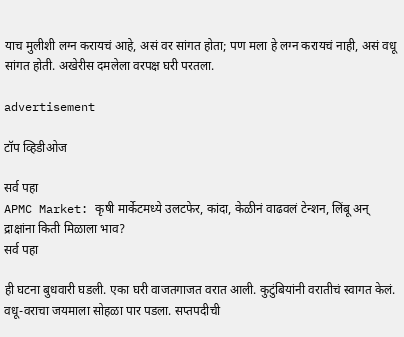याच मुलीशी लग्न करायचं आहे, असं वर सांगत होता; पण मला हे लग्न करायचं नाही, असं वधू सांगत होती. अखेरीस दमलेला वरपक्ष घरी परतला.

advertisement

टॉप व्हिडीओज

सर्व पहा
APMC Market: कृषी मार्केटमध्ये उलटफेर, कांदा, केळीनं वाढवलं टेन्शन, लिंबू अन् द्राक्षांना किती मिळाला भाव?
सर्व पहा

ही घटना बुधवारी घडली. एका घरी वाजतगाजत वरात आली. कुटुंबियांनी वरातीचं स्वागत केलं. वधू-वराचा जयमाला सोहळा पार पडला. सप्तपदीची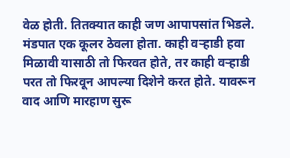वेळ होती. तितक्यात काही जण आपापसांत भिडले. मंडपात एक कूलर ठेवला होता. काही वऱ्हाडी हवा मिळावी यासाठी तो फिरवत होते, तर काही वऱ्हाडी परत तो फिरवून आपल्या दिशेने करत होते. यावरून वाद आणि मारहाण सुरू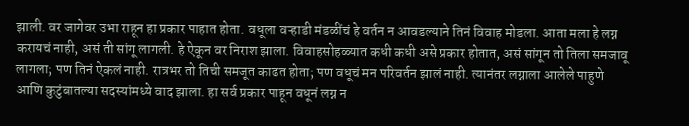झाली. वर जागेवर उभा राहून हा प्रकार पाहात होता. वधूला वऱ्हाडी मंडळींचं हे वर्तन न आवडल्याने तिनं विवाह मोडला. आता मला हे लग्न करायचं नाही, असं ती सांगू लागली. हे ऐकून वर निराश झाला. विवाहसोहळ्यात कधी कधी असे प्रकार होतात, असं सांगून तो तिला समजावू लागला; पण तिनं ऐकलं नाही. रात्रभर तो तिची समजूत काढत होता; पण वधूचं मन परिवर्तन झालं नाही. त्यानंतर लग्नाला आलेले पाहुणे आणि कुटुंबातल्या सदस्यांमध्ये वाद झाला. हा सर्व प्रकार पाहून वधूनं लग्न न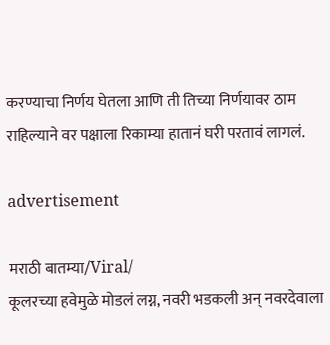करण्याचा निर्णय घेतला आणि ती तिच्या निर्णयावर ठाम राहिल्याने वर पक्षाला रिकाम्या हातानं घरी परतावं लागलं.

advertisement

मराठी बातम्या/Viral/
कूलरच्या हवेमुळे मोडलं लग्न, नवरी भडकली अन् नवरदेवाला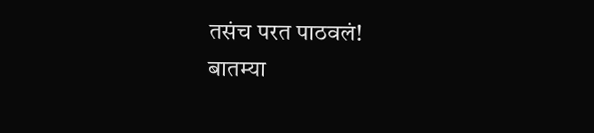तसंच परत पाठवलं!
बातम्या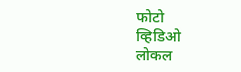फोटो
व्हिडिओ
लोकल